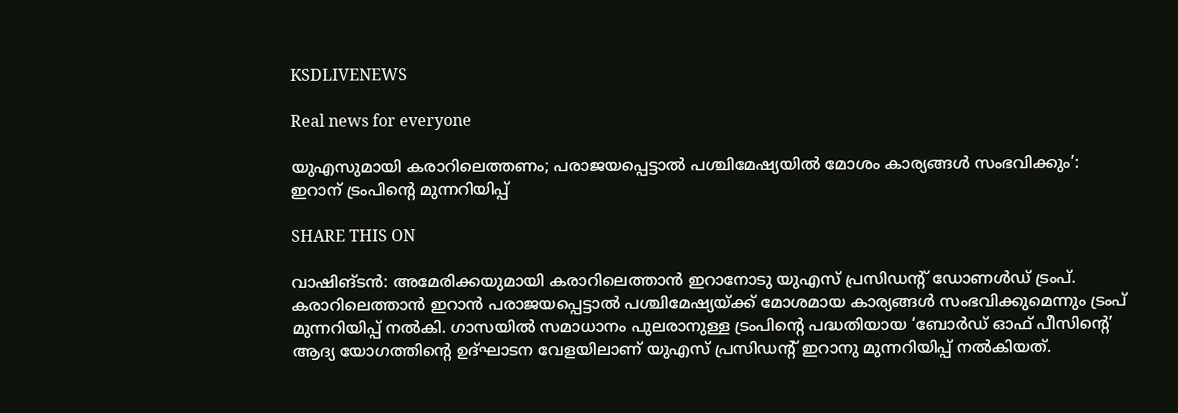KSDLIVENEWS

Real news for everyone

യുഎസുമായി കരാറിലെത്തണം; പരാജയപ്പെട്ടാൽ പശ്ചിമേഷ്യയിൽ മോശം കാര്യങ്ങൾ സംഭവിക്കും’: ഇറാന് ട്രംപിന്റെ മുന്നറിയിപ്പ്

SHARE THIS ON

വാഷിങ്ടൻ: അമേരിക്കയുമായി കരാറിലെത്താൻ ഇറാനോടു യുഎസ് പ്രസിഡന്റ് ഡോണൾഡ് ട്രംപ്. കരാറിലെത്താൻ ഇറാൻ പരാജയപ്പെട്ടാൽ പശ്ചിമേഷ്യയ്ക്ക് മോശമായ കാര്യങ്ങൾ സംഭവിക്കുമെന്നും ട്രംപ് മുന്നറിയിപ്പ് നൽകി. ഗാസയിൽ സമാധാനം പുലരാനുള്ള ട്രംപിന്റെ പദ്ധതിയായ ‘ബോർഡ് ഓഫ് പീസിന്റെ’ ആദ്യ യോഗത്തിന്റെ ഉദ്ഘാടന വേളയിലാണ് യുഎസ് പ്രസിഡന്റ് ഇറാനു മുന്നറിയിപ്പ് നൽകിയത്.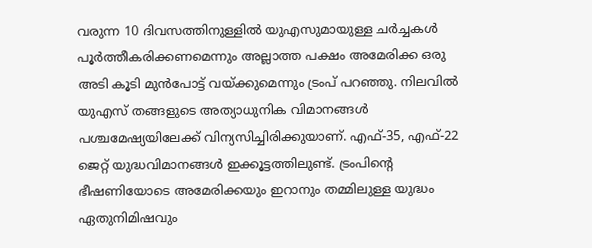വരുന്ന 10 ദിവസത്തിനുള്ളിൽ യുഎസുമായുള്ള ചർച്ചകൾ പൂർത്തീകരിക്കണമെന്നും അല്ലാത്ത പക്ഷം അമേരിക്ക ഒരു അടി കൂടി മുൻപോട്ട് വയ്ക്കുമെന്നും ട്രംപ് പറഞ്ഞു. നിലവിൽ യുഎസ് തങ്ങളുടെ അത്യാധുനിക വിമാനങ്ങൾ പശ്ചമേഷ്യയിലേക്ക് വിന്യസിച്ചിരിക്കുയാണ്. എഫ്-35, എഫ്-22 ജെറ്റ് യുദ്ധവിമാനങ്ങൾ ഇക്കൂട്ടത്തിലുണ്ട്. ട്രംപിന്റെ ഭീഷണിയോടെ അമേരിക്കയും ഇറാനും തമ്മിലുള്ള യുദ്ധം  ഏതുനിമിഷവും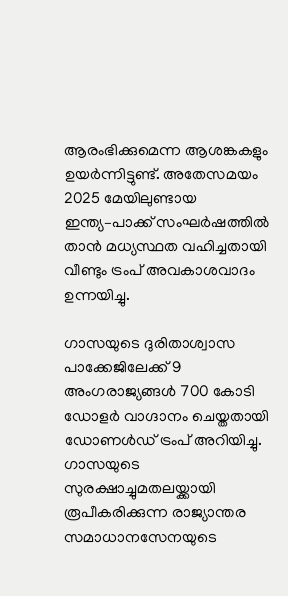ആരംഭിക്കുമെന്ന ആശങ്കകളും ഉയർന്നിട്ടുണ്ട്. അതേസമയം 2025 മേയിലുണ്ടായ ഇന്ത്യ–പാക്ക് സംഘർഷത്തിൽ താൻ മധ്യസ്ഥത വഹിച്ചതായി വീണ്ടും ട്രംപ് അവകാശവാദം ഉന്നയിച്ചു.

ഗാസയുടെ ദുരിതാശ്വാസ പാക്കേജിലേക്ക് 9 അംഗരാജ്യങ്ങൾ 700 കോട‌ി ഡോളർ വാഗ്ദാനം ചെയ്തതായി ഡോണൾഡ് ട്രംപ് അറിയിച്ചു. ഗാസയുടെ സുരക്ഷാച്ചുമതലയ്ക്കായി രൂപീകരിക്കുന്ന രാജ്യാന്തര സമാധാനസേനയുടെ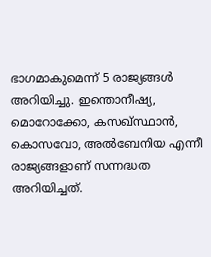ഭാഗമാകുമെന്ന് 5 രാജ്യങ്ങൾ അറിയിച്ചു. ഇന്തൊനീഷ്യ, മൊറോക്കോ, കസഖ്സ്ഥാൻ, കൊസവോ, അൽബേനിയ എന്നീ രാജ്യങ്ങളാണ് സന്നദ്ധത അറിയിച്ചത്.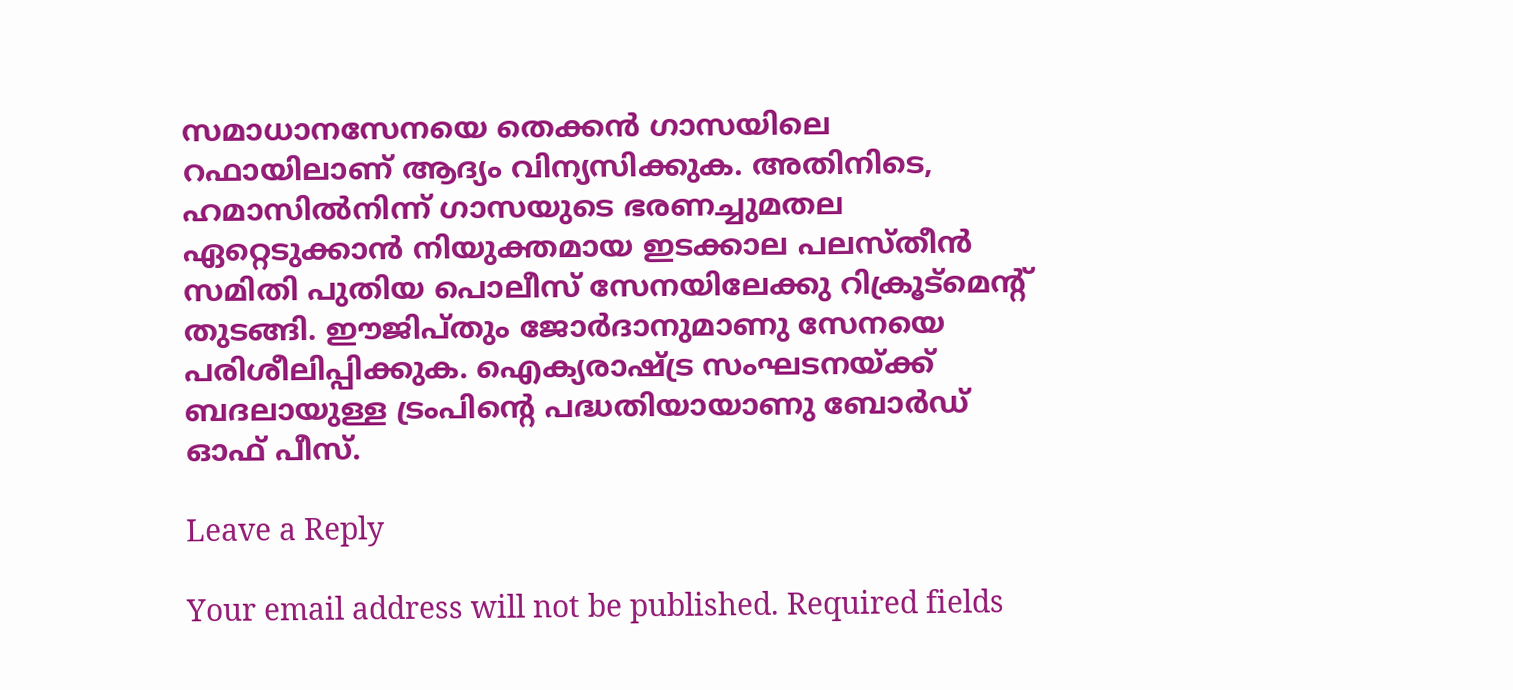സമാധാനസേനയെ തെക്കൻ ഗാസയിലെ റഫായിലാണ് ആദ്യം വിന്യസിക്കുക. അതിനിടെ, ഹമാസിൽനിന്ന് ഗാസയുടെ ഭരണച്ചുമതല ഏറ്റെടുക്കാൻ നിയുക്തമായ ഇടക്കാല പലസ്തീൻ സമിതി പുതിയ പൊലീസ് സേനയിലേക്കു റിക്രൂട്മെന്റ് തുടങ്ങി. ഈജിപ്തും ജോർദാനുമാണു സേനയെ പരിശീലിപ്പിക്കുക. ഐക്യരാഷ്ട്ര സംഘടനയ്ക്ക് ബദലായുള്ള ട്രംപിന്റെ പദ്ധതിയായാണു ബോർഡ് ഓഫ് പീസ്.

Leave a Reply

Your email address will not be published. Required fields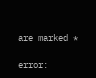are marked *

error: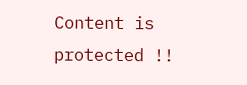Content is protected !!